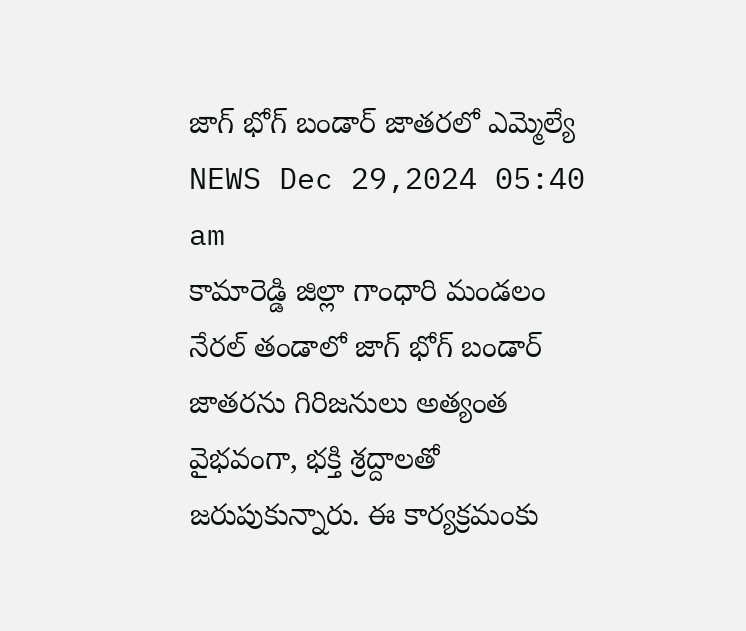జాగ్ భోగ్ బండార్ జాతరలో ఎమ్మెల్యే
NEWS Dec 29,2024 05:40 am
కామారెడ్డి జిల్లా గాంధారి మండలం నేరల్ తండాలో జాగ్ భోగ్ బండార్ జాతరను గిరిజనులు అత్యంత వైభవంగా, భక్తి శ్రద్దాలతో జరుపుకున్నారు. ఈ కార్యక్రమంకు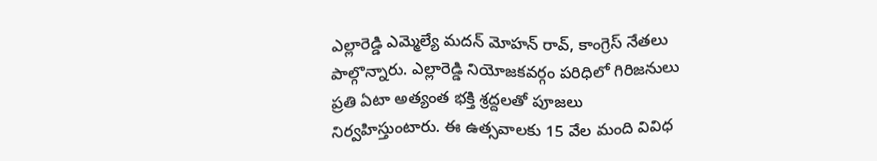ఎల్లారెడ్డి ఎమ్మెల్యే మదన్ మోహన్ రావ్, కాంగ్రెస్ నేతలు పాల్గొన్నారు. ఎల్లారెడ్డి నియోజకవర్గం పరిధిలో గిరిజనులు ప్రతి ఏటా అత్యంత భక్తి శ్రద్దలతో పూజలు నిర్వహిస్తుంటారు. ఈ ఉత్సవాలకు 15 వేల మంది వివిధ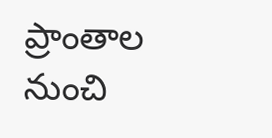ప్రాంతాల నుంచి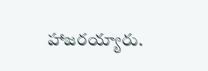హాజరయ్యారు.